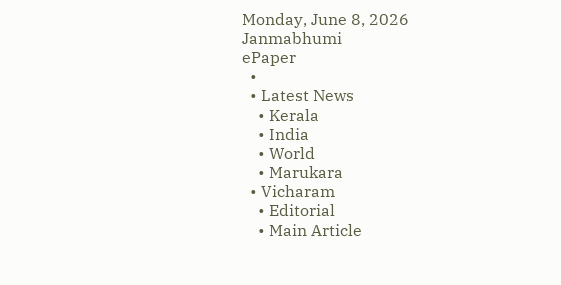Monday, June 8, 2026
Janmabhumi
ePaper
  •
  • Latest News
    • Kerala
    • India
    • World
    • Marukara
  • Vicharam
    • Editorial
    • Main Article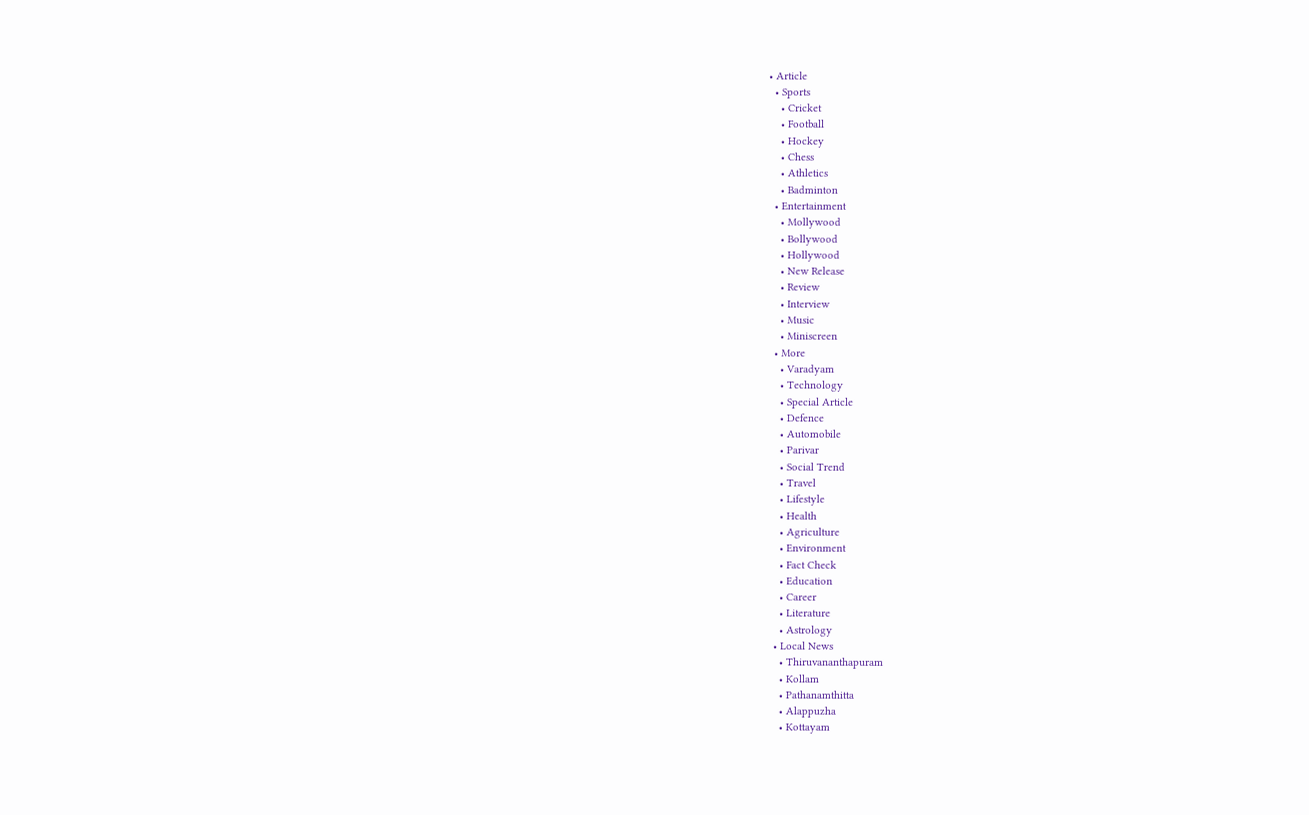• Article
  • Sports
    • Cricket
    • Football
    • Hockey
    • Chess
    • Athletics
    • Badminton
  • Entertainment
    • Mollywood
    • Bollywood
    • Hollywood
    • New Release
    • Review
    • Interview
    • Music
    • Miniscreen
  • More
    • Varadyam
    • Technology
    • Special Article
    • Defence
    • Automobile
    • Parivar
    • Social Trend
    • Travel
    • Lifestyle
    • Health
    • Agriculture
    • Environment
    • Fact Check
    • Education
    • Career
    • Literature
    • Astrology
  • Local News
    • Thiruvananthapuram
    • Kollam
    • Pathanamthitta
    • Alappuzha
    • Kottayam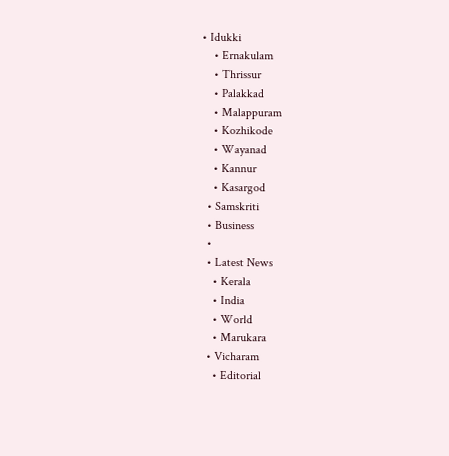• Idukki
    • Ernakulam
    • Thrissur
    • Palakkad
    • Malappuram
    • Kozhikode
    • Wayanad
    • Kannur
    • Kasargod
  • Samskriti
  • Business
  •
  • Latest News
    • Kerala
    • India
    • World
    • Marukara
  • Vicharam
    • Editorial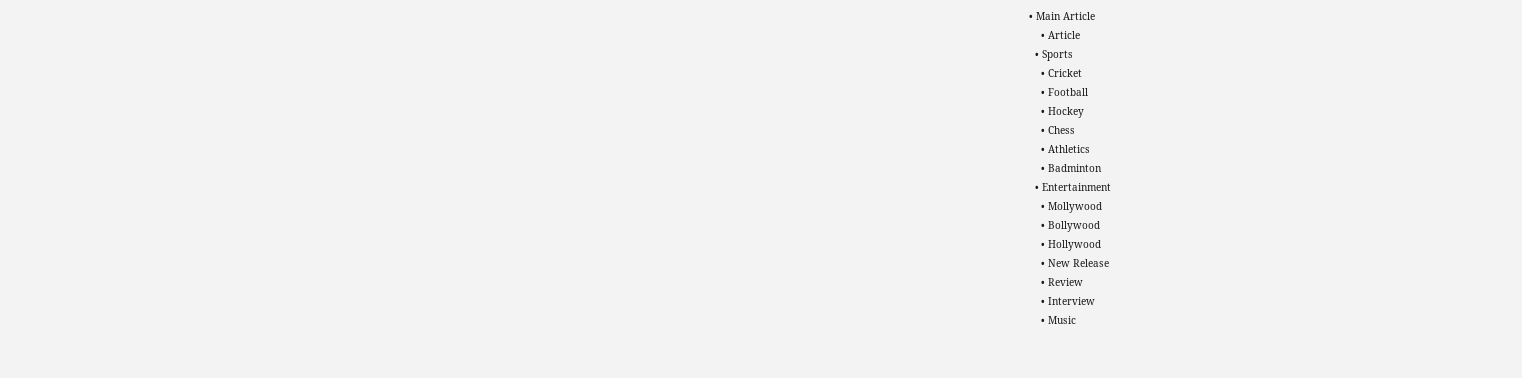• Main Article
    • Article
  • Sports
    • Cricket
    • Football
    • Hockey
    • Chess
    • Athletics
    • Badminton
  • Entertainment
    • Mollywood
    • Bollywood
    • Hollywood
    • New Release
    • Review
    • Interview
    • Music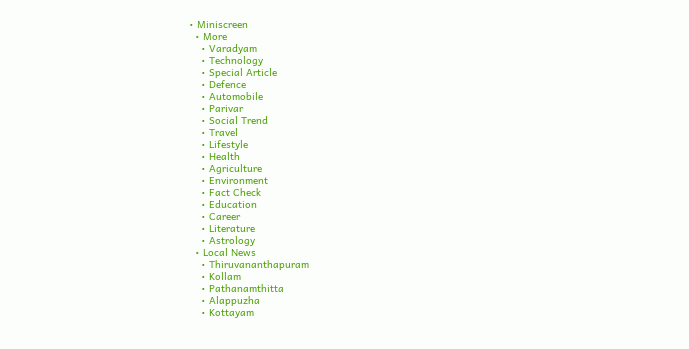• Miniscreen
  • More
    • Varadyam
    • Technology
    • Special Article
    • Defence
    • Automobile
    • Parivar
    • Social Trend
    • Travel
    • Lifestyle
    • Health
    • Agriculture
    • Environment
    • Fact Check
    • Education
    • Career
    • Literature
    • Astrology
  • Local News
    • Thiruvananthapuram
    • Kollam
    • Pathanamthitta
    • Alappuzha
    • Kottayam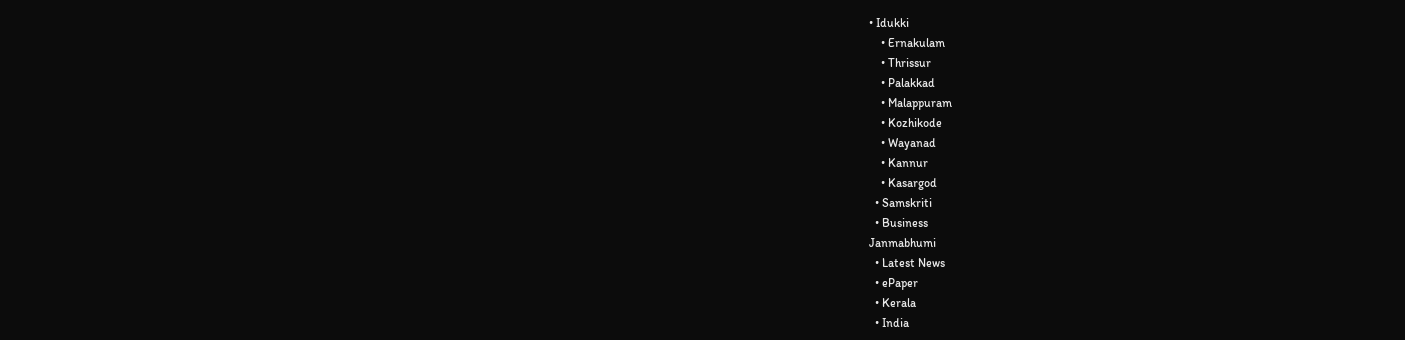• Idukki
    • Ernakulam
    • Thrissur
    • Palakkad
    • Malappuram
    • Kozhikode
    • Wayanad
    • Kannur
    • Kasargod
  • Samskriti
  • Business
Janmabhumi
  • Latest News
  • ePaper
  • Kerala
  • India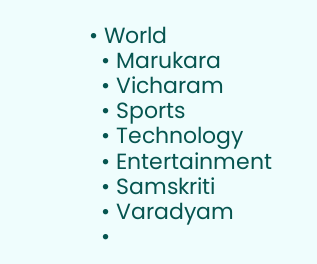• World
  • Marukara
  • Vicharam
  • Sports
  • Technology
  • Entertainment
  • Samskriti
  • Varadyam
  •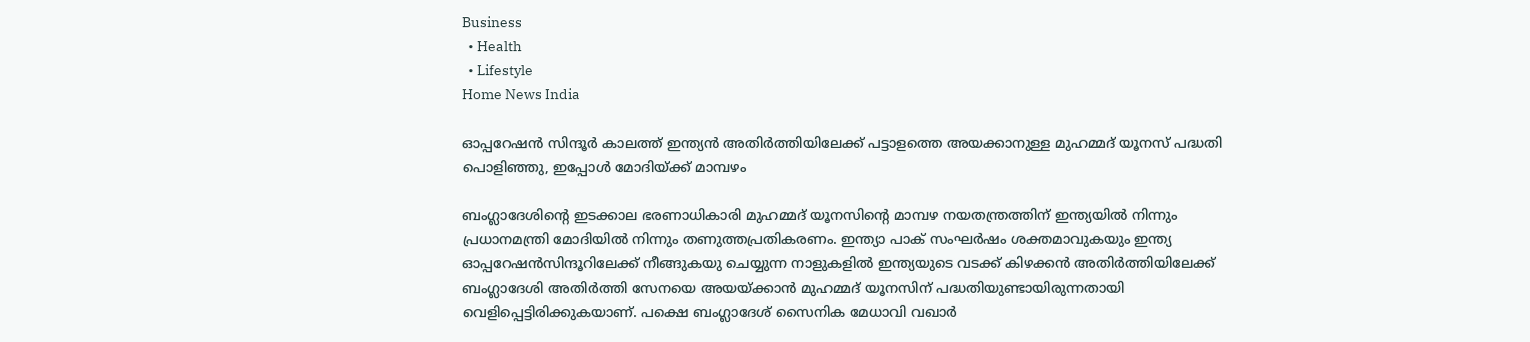Business
  • Health
  • Lifestyle
Home News India

ഓപ്പറേഷന്‍ സിന്ദൂര്‍ കാലത്ത് ഇന്ത്യന്‍ അതിര്‍ത്തിയിലേക്ക് പട്ടാളത്തെ അയക്കാനുള്ള മുഹമ്മദ് യൂനസ് പദ്ധതി പൊളിഞ്ഞു, ഇപ്പോള്‍ മോദിയ്‌ക്ക് മാമ്പഴം

ബംഗ്ലാദേശിന്റെ ഇടക്കാല ഭരണാധികാരി മുഹമ്മദ് യൂനസിന്റെ മാമ്പഴ നയതന്ത്രത്തിന് ഇന്ത്യയില്‍ നിന്നും പ്രധാനമന്ത്രി മോദിയില്‍ നിന്നും തണുത്തപ്രതികരണം. ഇന്ത്യാ പാക് സംഘര്‍ഷം ശക്തമാവുകയും ഇന്ത്യ ഓപ്പറേഷന്‍സിന്ദൂറിലേക്ക് നീങ്ങുകയു ചെയ്യുന്ന നാളുകളില്‍ ഇന്ത്യയുടെ വടക്ക് കിഴക്കന്‍ ‍അതിര്‍ത്തിയിലേക്ക് ബംഗ്ലാദേശി അതിര്‍ത്തി സേനയെ അയയ്‌ക്കാന്‍ മുഹമ്മദ് യൂനസിന് പദ്ധതിയുണ്ടായിരുന്നതായി വെളിപ്പെട്ടിരിക്കുകയാണ്. പക്ഷെ ബംഗ്ലാദേശ് സൈനിക മേധാവി വഖാര്‍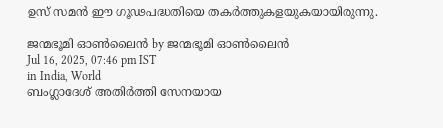ഉസ് സമന്‍ ഈ ഗൂഢപദ്ധതിയെ തകര്‍ത്തുകളയുകയായിരുന്നു.

ജന്മഭൂമി ഓണ്‍ലൈന്‍ by ജന്മഭൂമി ഓണ്‍ലൈന്‍
Jul 16, 2025, 07:46 pm IST
in India, World
ബംഗ്ലാദേശ് അതിര്‍ത്തി സേനയായ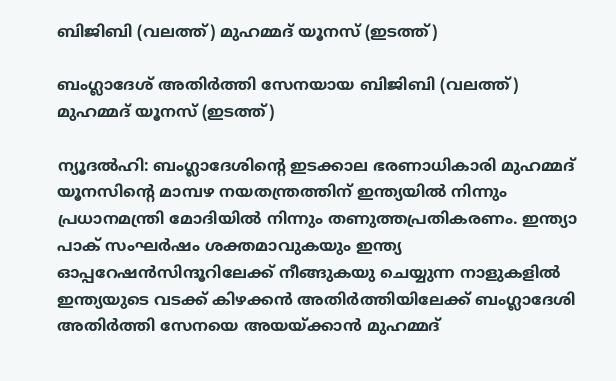ബിജിബി (വലത്ത്) മുഹമ്മദ് യൂനസ് (ഇടത്ത്)

ബംഗ്ലാദേശ് അതിര്‍ത്തി സേനയായ ബിജിബി (വലത്ത്) മുഹമ്മദ് യൂനസ് (ഇടത്ത്)

ന്യൂദല്‍ഹി: ബംഗ്ലാദേശിന്റെ ഇടക്കാല ഭരണാധികാരി മുഹമ്മദ് യൂനസിന്റെ മാമ്പഴ നയതന്ത്രത്തിന് ഇന്ത്യയില്‍ നിന്നും പ്രധാനമന്ത്രി മോദിയില്‍ നിന്നും തണുത്തപ്രതികരണം. ഇന്ത്യാ പാക് സംഘര്‍ഷം ശക്തമാവുകയും ഇന്ത്യ ഓപ്പറേഷന്‍സിന്ദൂറിലേക്ക് നീങ്ങുകയു ചെയ്യുന്ന നാളുകളില്‍ ഇന്ത്യയുടെ വടക്ക് കിഴക്കന്‍ ‍അതിര്‍ത്തിയിലേക്ക് ബംഗ്ലാദേശി അതിര്‍ത്തി സേനയെ അയയ്‌ക്കാന്‍ മുഹമ്മദ്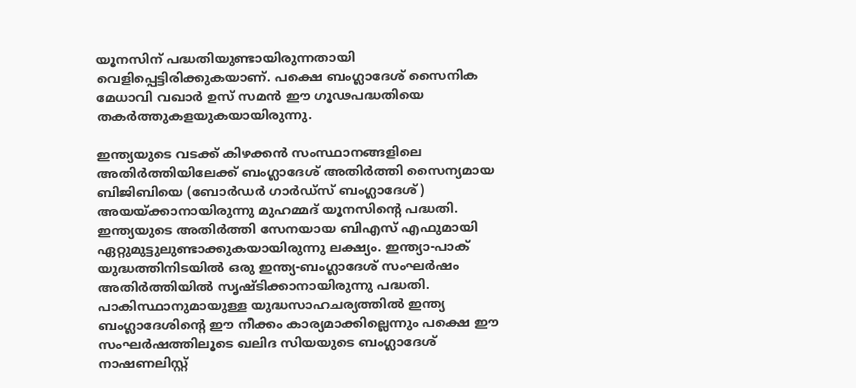യൂനസിന് പദ്ധതിയുണ്ടായിരുന്നതായി വെളിപ്പെട്ടിരിക്കുകയാണ്. പക്ഷെ ബംഗ്ലാദേശ് സൈനിക മേധാവി വഖാര്‍ ഉസ് സമന്‍ ഈ ഗൂഢപദ്ധതിയെ തകര്‍ത്തുകളയുകയായിരുന്നു.

ഇന്ത്യയുടെ വടക്ക് കിഴക്കന്‍ സംസ്ഥാനങ്ങളിലെ അതിര്‍ത്തിയിലേക്ക് ബംഗ്ലാദേശ് അതിര്‍ത്തി സൈന്യമായ ബിജിബിയെ (ബോര്‍ഡര്‍ ഗാര്‍ഡ്സ് ബംഗ്ലാദേശ്) അയയ്‌ക്കാനായിരുന്നു മുഹമ്മദ് യൂനസിന്റെ പദ്ധതി. ഇന്ത്യയുടെ അതിര്‍ത്തി സേനയായ ബിഎസ് എഫുമായി ഏറ്റുമുട്ടുലുണ്ടാക്കുകയായിരുന്നു ലക്ഷ്യം. ഇന്ത്യാ-പാക് യുദ്ധത്തിനിടയില്‍ ഒരു ഇന്ത്യ-ബംഗ്ലാദേശ് സംഘര്‍ഷം അതിര്‍ത്തിയില്‍ സൃഷ്ടിക്കാനായിരുന്നു പദ്ധതി. പാകിസ്ഥാനുമായുള്ള യുദ്ധസാഹചര്യത്തില്‍ ഇന്ത്യ ബംഗ്ലാദേശിന്റെ ഈ നീക്കം കാര്യമാക്കില്ലെന്നും പക്ഷെ ഈ സംഘര്‍ഷത്തിലൂടെ ഖലിദ സിയയുടെ ബംഗ്ലാദേശ് നാഷണലിസ്റ്റ്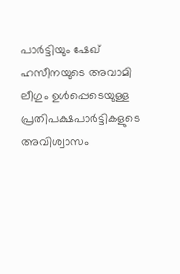പാര്‍ട്ടിയും ഷേഖ് ഹസീനയുടെ അവാമി ലീഗും ഉള്‍പ്പെടെയുള്ള പ്രതിപക്ഷപാര്‍ട്ടികളുടെ അവിശ്വാസം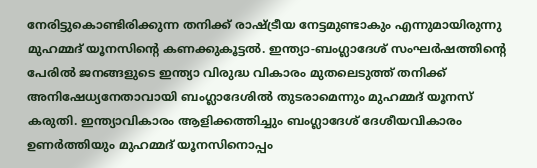നേരിട്ടുകൊണ്ടിരിക്കുന്ന തനിക്ക് രാഷ്‌ട്രീയ നേട്ടമുണ്ടാകും എന്നുമായിരുന്നു മുഹമ്മദ് യൂനസിന്റെ കണക്കുകൂട്ടല്‍. ഇന്ത്യാ-ബംഗ്ലാദേശ് സംഘര്‍ഷത്തിന്റെ പേരില്‍ ജനങ്ങളുടെ ഇന്ത്യാ വിരുദ്ധ വികാരം മുതലെടുത്ത് തനിക്ക് അനിഷേധ്യനേതാവായി ബംഗ്ലാദേശില്‍ തുടരാമെന്നും മുഹമ്മദ് യൂനസ് കരുതി. ഇന്ത്യാവികാരം ആളിക്കത്തിച്ചും ബംഗ്ലാദേശ് ദേശീയവികാരം ഉണര്‍ത്തിയും മുഹമ്മദ് യൂനസിനൊപ്പം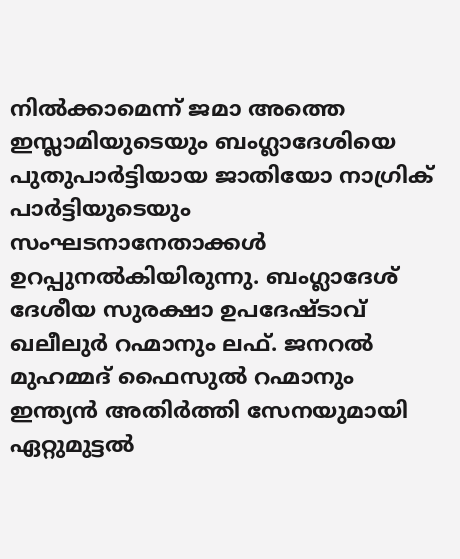നില്‍ക്കാമെന്ന് ജമാ അത്തെ ഇസ്ലാമിയുടെയും ബംഗ്ലാദേശിയെ പുതുപാര്‍ട്ടിയായ ജാതിയോ നാഗ്രിക് പാര്‍ട്ടിയുടെയും സംഘടനാനേതാക്കള്‍ ഉറപ്പുനല്‍കിയിരുന്നു. ബംഗ്ലാദേശ് ദേശീയ സുരക്ഷാ ഉപദേഷ്ടാവ് ഖലീലുര്‍ റഹ്മാനും ലഫ്. ജനറല്‍ മുഹമ്മദ് ഫൈസുല്‍ റഹ്മാനും ഇന്ത്യന്‍ അതിര്‍ത്തി സേനയുമായി ഏറ്റുമുട്ടല്‍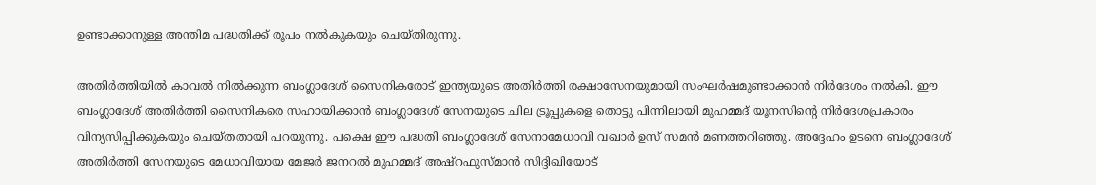ഉണ്ടാക്കാനുള്ള അന്തിമ പദ്ധതിക്ക് രൂപം നല്‍കുകയും ചെയ്തിരുന്നു.

അതിര്‍ത്തിയില്‍ കാവല്‍ നില്‍ക്കുന്ന ബംഗ്ലാദേശ് സൈനികരോട് ഇന്ത്യയുടെ അതിര്‍ത്തി രക്ഷാസേനയുമായി സംഘര്‍ഷമുണ്ടാക്കാന്‍ നിര്‍ദേശം നല്‍കി. ഈ ബംഗ്ലാദേശ് അതിര്‍ത്തി സൈനികരെ സഹായിക്കാന്‍ ബംഗ്ലാദേശ് സേനയുടെ ചില ട്രൂപ്പുകളെ തൊട്ടു പിന്നിലായി മുഹമ്മദ് യൂനസിന്റെ നിര്‍ദേശപ്രകാരം വിന്യസിപ്പിക്കുകയും ചെയ്തതായി പറയുന്നു. പക്ഷെ ഈ പദ്ധതി ബംഗ്ലാദേശ് സേനാമേധാവി വഖാര്‍ ഉസ് സമന്‍ മണത്തറിഞ്ഞു. അദ്ദേഹം ഉടനെ ബംഗ്ലാദേശ് അതിര്‍ത്തി സേനയുടെ മേധാവിയായ മേജര്‍ ജനറല്‍ മുഹമ്മദ് അഷ്റഫുസ്മാന്‍ സിദ്ദിഖിയോട്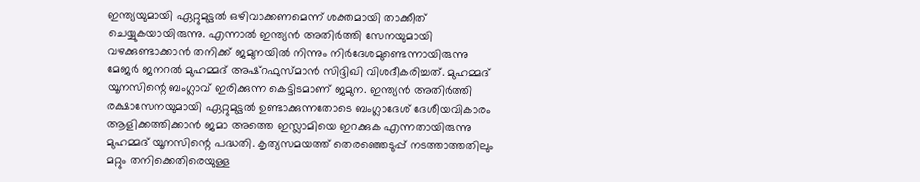ഇന്ത്യയുമായി ഏറ്റുമുട്ടല്‍ ഒഴിവാക്കണമെന്ന് ശക്തമായി താക്കീത് ചെയ്യുകയായിരുന്നു. എന്നാല്‍ ഇന്ത്യന്‍ അതിര്‍ത്തി സേനയുമായി വഴക്കുണ്ടാക്കാന്‍ തനിക്ക് ജമുനയില്‍ നിന്നും നിര്‍ദേശമുണ്ടെന്നായിരുന്നു മേജര്‍ ജനറല്‍ മുഹമ്മദ് അഷ്റഫുസ്മാന്‍ സിദ്ദിഖി വിശദീകരിച്ചത്. മുഹമ്മദ് യൂനസിന്റെ ബംഗ്ലാവ് ഇരിക്കുന്ന കെട്ടിടമാണ് ജമുന. ഇന്ത്യന്‍ അതിര്‍ത്തി രക്ഷാസേനയുമായി ഏറ്റുമുട്ടല്‍ ഉണ്ടാക്കുന്നതോടെ ബംഗ്ലാദേശ് ദേശീയവികാരം ആളിക്കത്തിക്കാന്‍ ജമാ അത്തെ ഇസ്ലാമിയെ ഇറക്കുക എന്നതായിരുന്നു മുഹമ്മദ് യൂനസിന്റെ പദ്ധതി. കൃത്യസമയത്ത് തെരഞ്ഞെടുപ്പ് നടത്താത്തതിലും മറ്റും തനിക്കെതിരെയുള്ള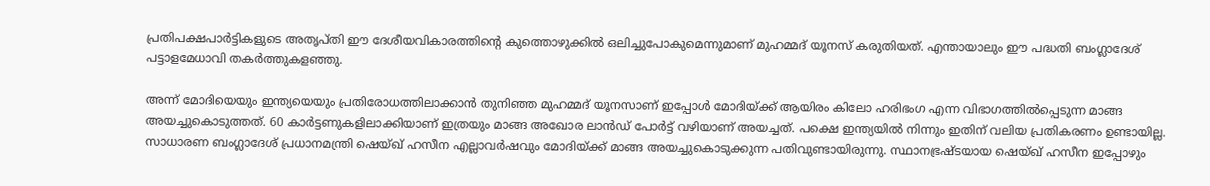പ്രതിപക്ഷപാര്‍ട്ടികളുടെ അത‍ൃപ്തി ഈ ദേശീയവികാരത്തിന്റെ കുത്തൊഴുക്കില്‍ ഒലിച്ചുപോകുമെന്നുമാണ് മുഹമ്മദ് യൂനസ് കരുതിയത്. എന്തായാലും ഈ പദ്ധതി ബംഗ്ലാദേശ് പട്ടാളമേധാവി തകര്‍ത്തുകളഞ്ഞു.

അന്ന് മോദിയെയും ഇന്ത്യയെയും പ്രതിരോധത്തിലാക്കാന്‍ തുനിഞ്ഞ മുഹമ്മദ് യൂനസാണ് ഇപ്പോള്‍ മോദിയ്‌ക്ക് ആയിരം കിലോ ഹരിഭംഗ എന്ന വിഭാഗത്തില്‍പ്പെടുന്ന മാങ്ങ അയച്ചുകൊടുത്തത്. 60 കാര്‍ട്ടണുകളിലാക്കിയാണ് ഇത്രയും മാങ്ങ അഖോര ലാന്‍ഡ് പോര്‍ട്ട് വഴിയാണ് അയച്ചത്. പക്ഷെ ഇന്ത്യയില്‍ നിന്നും ഇതിന് വലിയ പ്രതികരണം ഉണ്ടായില്ല. സാധാരണ ബംഗ്ലാദേശ് പ്രധാനമന്ത്രി ഷെയ്ഖ് ഹസീന എല്ലാവര്‍ഷവും മോദിയ്‌ക്ക് മാങ്ങ അയച്ചുകൊടുക്കുന്ന പതിവുണ്ടായിരുന്നു. സ്ഥാനഭ്രഷ്ടയായ ഷെയ്ഖ് ഹസീന ഇപ്പോഴും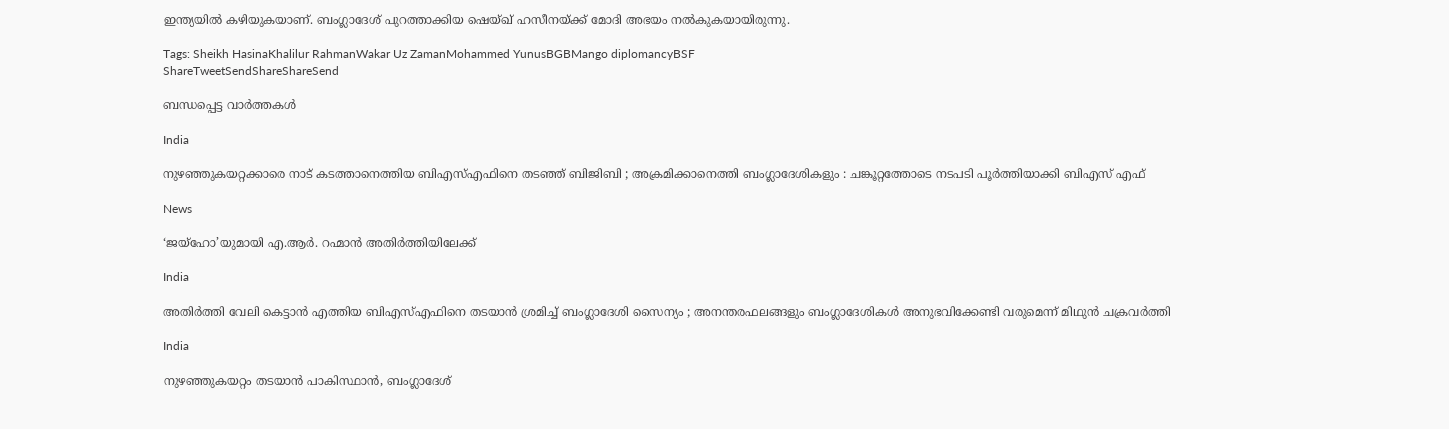ഇന്ത്യയില്‍ കഴിയുകയാണ്. ബംഗ്ലാദേശ് പുറത്താക്കിയ ഷെയ്ഖ് ഹസീനയ്‌ക്ക് മോദി അഭയം നല്‍കുകയായിരുന്നു.

Tags: Sheikh HasinaKhalilur RahmanWakar Uz ZamanMohammed YunusBGBMango diplomancyBSF
ShareTweetSendShareShareSend

ബന്ധപ്പെട്ട വാര്‍ത്തകള്‍

India

നുഴഞ്ഞുകയറ്റക്കാരെ നാട് കടത്താനെത്തിയ ബിഎസ്എഫിനെ തടഞ്ഞ് ബിജിബി ; അക്രമിക്കാനെത്തി ബംഗ്ലാദേശികളും : ചങ്കൂറ്റത്തോടെ നടപടി പൂർത്തിയാക്കി ബിഎസ് എഫ്

News

‘ജയ്‌ഹോ’യുമായി എ.ആർ. റഹ്മാൻ അതിർത്തിയിലേക്ക്

India

അതിർത്തി വേലി കെട്ടാൻ എത്തിയ ബിഎസ്എഫിനെ തടയാൻ ശ്രമിച്ച് ബംഗ്ലാദേശി സൈന്യം ; അനന്തരഫലങ്ങളും ബംഗ്ലാദേശികൾ അനുഭവിക്കേണ്ടി വരുമെന്ന് മിഥുൻ ചക്രവർത്തി

India

നുഴഞ്ഞുകയറ്റം തടയാൻ പാകിസ്ഥാൻ, ബംഗ്ലാദേശ്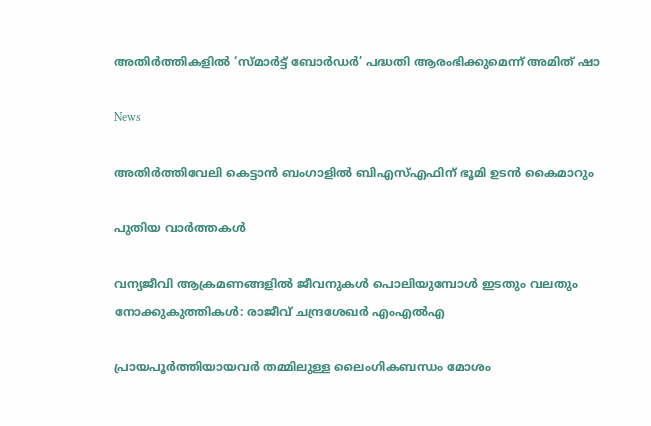അതിർത്തികളിൽ ‘സ്മാർട്ട് ബോർഡർ’ പദ്ധതി ആരംഭിക്കുമെന്ന് അമിത് ഷാ

News

അതിർത്തിവേലി കെട്ടാൻ ബംഗാളിൽ ബിഎസ്എഫിന് ഭൂമി ഉടൻ കൈമാറും

പുതിയ വാര്‍ത്തകള്‍

വന്യജീവി ആക്രമണങ്ങളിൽ ജീവനുകൾ പൊലിയുമ്പോൾ ഇടതും വലതും നോക്കുകുത്തികൾ: രാജീവ് ചന്ദ്രശേഖർ എംഎൽഎ

പ്രായപൂർത്തിയായവർ തമ്മിലുള്ള ലൈംഗികബന്ധം മോശം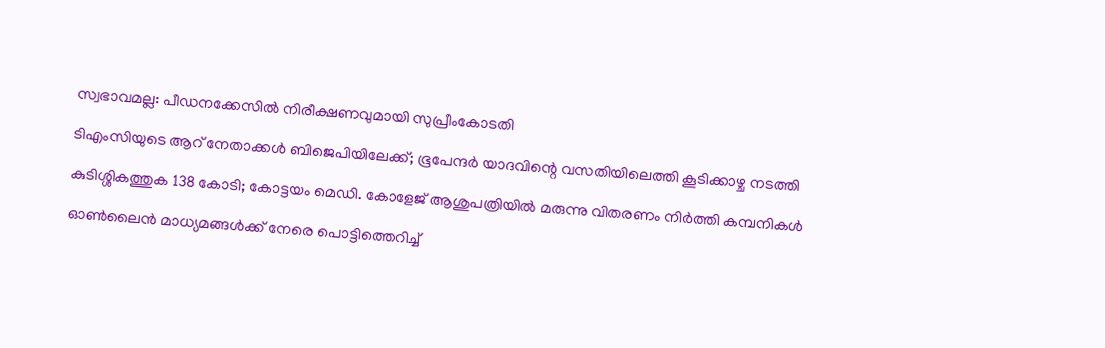സ്വഭാവമല്ല: പീഡനക്കേസിൽ നിരീക്ഷണവുമായി സുപ്രീംകോടതി

ടിഎംസിയുടെ ആറ് നേതാക്കൾ ബിജെപിയിലേക്ക്; ഭൂപേന്ദർ യാദവിന്റെ വസതിയിലെത്തി കൂടിക്കാഴ്ച നടത്തി

കുടിശ്ശികത്തുക 138 കോടി; കോട്ടയം മെഡി. കോളേജ് ആശുപത്രിയിൽ മരുന്നു വിതരണം നിര്‍ത്തി കമ്പനികള്‍

ഓൺലൈൻ മാധ്യമങ്ങൾക്ക് നേരെ പൊട്ടിത്തെറിച്ച്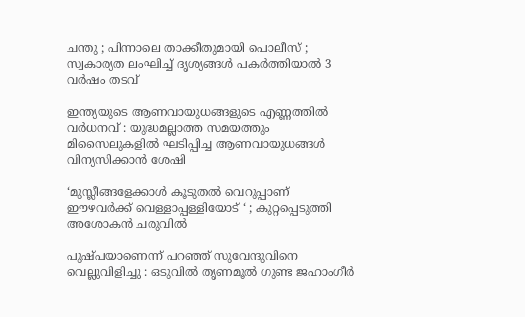ചന്തു ; പിന്നാലെ താക്കീതുമായി പൊലീസ് ; സ്വകാര്യത ലംഘിച്ച് ദൃശ്യങ്ങൾ പകർത്തിയാൽ 3 വർഷം തടവ്

ഇന്ത്യയുടെ ആണവായുധങ്ങളുടെ എണ്ണത്തിൽ വർധനവ് : യുദ്ധമല്ലാത്ത സമയത്തും മിസൈലുകളിൽ ഘടിപ്പിച്ച ആണവായുധങ്ങൾ വിന്യസിക്കാൻ ശേഷി

‘മുസ്ലീങ്ങളേക്കാൾ കൂടുതൽ വെറുപ്പാണ് ഈഴവർക്ക് വെള്ളാപ്പള്ളിയോട് ‘ ; കുറ്റപ്പെടുത്തി അശോകൻ ചരുവിൽ

പുഷ്പയാണെന്ന് പറഞ്ഞ് സുവേന്ദുവിനെ വെല്ലുവിളിച്ചു : ഒടുവിൽ തൃണമൂൽ ഗുണ്ട ജഹാംഗീർ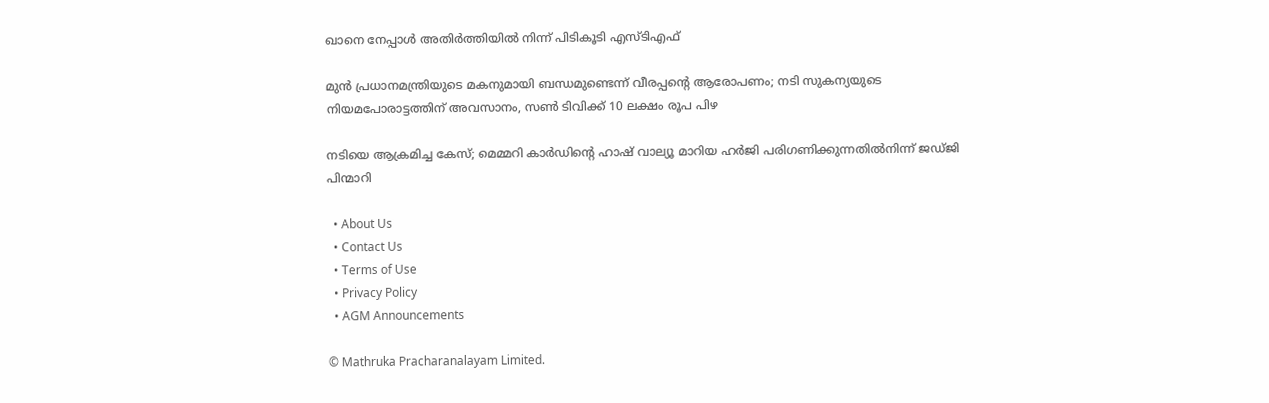ഖാനെ നേപ്പാൾ അതിർത്തിയിൽ നിന്ന് പിടികൂടി എസ്ടിഎഫ്

മുൻ പ്രധാനമന്ത്രിയുടെ മകനുമായി ബന്ധമുണ്ടെന്ന് വീരപ്പന്റെ ആരോപണം; നടി സുകന്യയുടെ നിയമപോരാട്ടത്തിന് അവസാനം, സൺ ടിവിക്ക് 10 ലക്ഷം രൂപ പിഴ

നടിയെ ആക്രമിച്ച കേസ്; മെമ്മറി കാർഡിന്റെ ഹാഷ് വാല്യൂ മാറിയ ഹർജി പരിഗണിക്കുന്നതിൽനിന്ന് ജഡ്ജി പിന്മാറി

  • About Us
  • Contact Us
  • Terms of Use
  • Privacy Policy
  • AGM Announcements

© Mathruka Pracharanalayam Limited.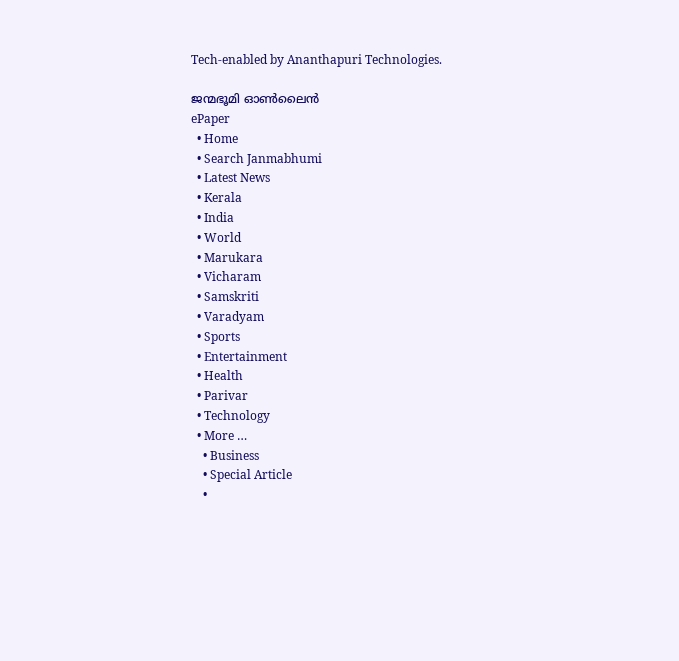Tech-enabled by Ananthapuri Technologies.

ജന്മഭൂമി ഓണ്‍ലൈന്‍
ePaper
  • Home
  • Search Janmabhumi
  • Latest News
  • Kerala
  • India
  • World
  • Marukara
  • Vicharam
  • Samskriti
  • Varadyam
  • Sports
  • Entertainment
  • Health
  • Parivar
  • Technology
  • More …
    • Business
    • Special Article
    •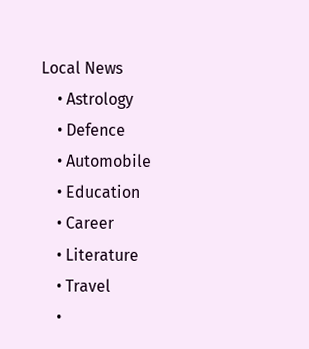Local News
    • Astrology
    • Defence
    • Automobile
    • Education
    • Career
    • Literature
    • Travel
    •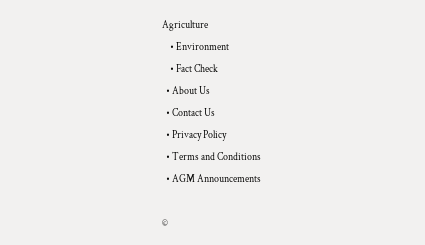Agriculture
    • Environment
    • Fact Check
  • About Us
  • Contact Us
  • Privacy Policy
  • Terms and Conditions
  • AGM Announcements

©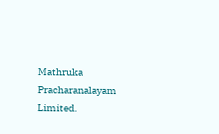Mathruka Pracharanalayam Limited.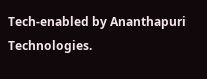Tech-enabled by Ananthapuri Technologies.